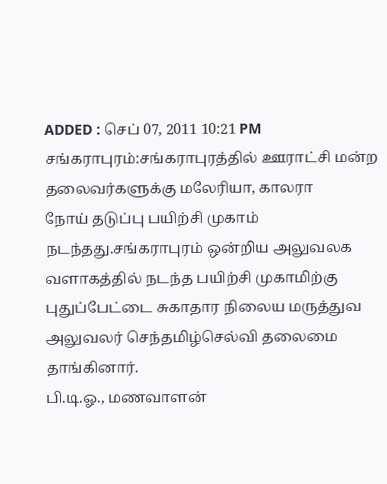ADDED : செப் 07, 2011 10:21 PM
சங்கராபுரம்:சங்கராபுரத்தில் ஊராட்சி மன்ற தலைவர்களுக்கு மலேரியா, காலரா
நோய் தடுப்பு பயிற்சி முகாம் நடந்தது.சங்கராபுரம் ஒன்றிய அலுவலக
வளாகத்தில் நடந்த பயிற்சி முகாமிற்கு புதுப்பேட்டை சுகாதார நிலைய மருத்துவ
அலுவலர் செந்தமிழ்செல்வி தலைமை தாங்கினார்.
பி.டி.ஓ., மணவாளன்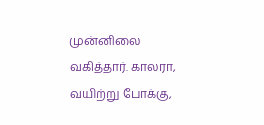முன்னிலை
வகித்தார். காலரா, வயிற்று போக்கு,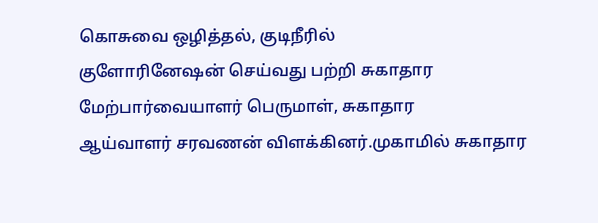கொசுவை ஒழித்தல், குடிநீரில்
குளோரினேஷன் செய்வது பற்றி சுகாதார மேற்பார்வையாளர் பெருமாள், சுகாதார
ஆய்வாளர் சரவணன் விளக்கினர்.முகாமில் சுகாதார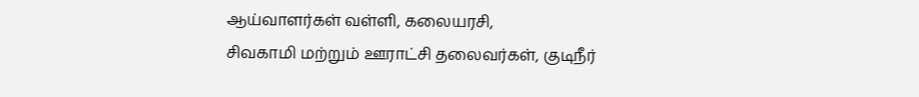ஆய்வாளர்கள் வள்ளி, கலையரசி,
சிவகாமி மற்றும் ஊராட்சி தலைவர்கள், குடிநீர்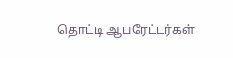தொட்டி ஆபரேட்டர்கள்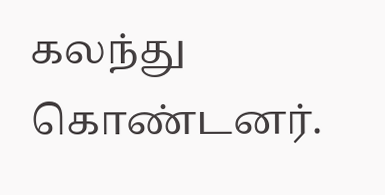கலந்து
கொண்டனர்.